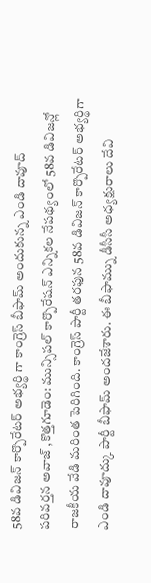58వ డివిజన్ కార్పొరేటర్ అభ్యర్థి గా కాంగ్రెస్ బీఫామ్ అందుకున్న ఎండి దావూద్
పరివర్తన అవాజ్ ,కొత్తగూడెం: మున్సిపల్ కార్పొరేషన్ ఎన్నికల నేపథ్యంలో 58వ డివిజన్లో రాజకీయ వేడి మరింత పెరిగింది. కాంగ్రెస్ పార్టీ తరఫున 58వ డివిజన్ కార్పొరేటర్ అభ్యర్థిగా ఎండి దావూద్కు పార్టీ బీఫామ్ అందజేశారు. ఈ బీఫామ్ను డీసీసీ అధ్యక్షురాలు దేవి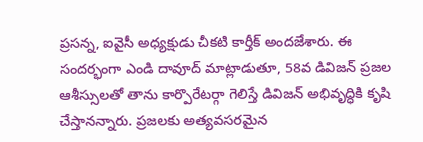ప్రసన్న, ఐవైసీ అధ్యక్షుడు చీకటి కార్తీక్ అందజేశారు. ఈ సందర్భంగా ఎండి దావూద్ మాట్లాడుతూ, 58వ డివిజన్ ప్రజల ఆశీస్సులతో తాను కార్పొరేటర్గా గెలిస్తే డివిజన్ అభివృద్ధికి కృషి చేస్తానన్నారు. ప్రజలకు అత్యవసరమైన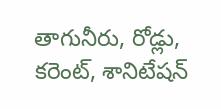తాగునీరు, రోడ్లు, కరెంట్, శానిటేషన్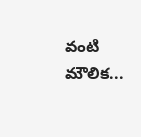వంటి మౌలిక...